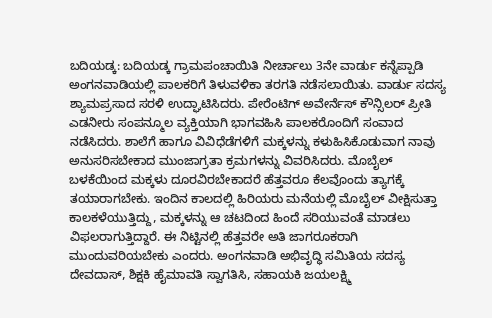ಬದಿಯಡ್ಕ: ಬದಿಯಡ್ಕ ಗ್ರಾಮಪಂಚಾಯಿತಿ ನೀರ್ಚಾಲು 3ನೇ ವಾರ್ಡು ಕನ್ನೆಪ್ಪಾಡಿ ಅಂಗನವಾಡಿಯಲ್ಲಿ ಪಾಲಕರಿಗೆ ತಿಳುವಳಿಕಾ ತರಗತಿ ನಡೆಸಲಾಯಿತು. ವಾರ್ಡು ಸದಸ್ಯ ಶ್ಯಾಮಪ್ರಸಾದ ಸರಳಿ ಉದ್ಘಾಟಿಸಿದರು. ಪೇರೆಂಟಿಗ್ ಅವೇರ್ನೆಸ್ ಕೌನ್ಸಿಲರ್ ಪ್ರೀತಿ ಎಡನೀರು ಸಂಪನ್ಮೂಲ ವ್ಯಕ್ತಿಯಾಗಿ ಭಾಗವಹಿಸಿ ಪಾಲಕರೊಂದಿಗೆ ಸಂವಾದ ನಡೆಸಿದರು. ಶಾಲೆಗೆ ಹಾಗೂ ವಿವಿಧೆಡೆಗಳಿಗೆ ಮಕ್ಕಳನ್ನು ಕಳುಹಿಸಿಕೊಡುವಾಗ ನಾವು ಅನುಸರಿಸಬೇಕಾದ ಮುಂಜಾಗ್ರತಾ ಕ್ರಮಗಳನ್ನು ವಿವರಿಸಿದರು. ಮೊಬೈಲ್ ಬಳಕೆಯಿಂದ ಮಕ್ಕಳು ದೂರವಿರಬೇಕಾದರೆ ಹೆತ್ತವರೂ ಕೆಲವೊಂದು ತ್ಯಾಗಕ್ಕೆ ತಯಾರಾಗಬೇಕು. ಇಂದಿನ ಕಾಲದಲ್ಲಿ ಹಿರಿಯರು ಮನೆಯಲ್ಲಿ ಮೊಬೈಲ್ ವೀಕ್ಷಿಸುತ್ತಾ ಕಾಲಕಳೆಯುತ್ತಿದ್ದು, ಮಕ್ಕಳನ್ನು ಆ ಚಟದಿಂದ ಹಿಂದೆ ಸರಿಯುವಂತೆ ಮಾಡಲು ವಿಫಲರಾಗುತ್ತಿದ್ದಾರೆ. ಈ ನಿಟ್ಟಿನಲ್ಲಿ ಹೆತ್ತವರೇ ಅತಿ ಜಾಗರೂಕರಾಗಿ ಮುಂದುವರಿಯಬೇಕು ಎಂದರು. ಅಂಗನವಾಡಿ ಅಭಿವೃದ್ಧಿ ಸಮಿತಿಯ ಸದಸ್ಯ ದೇವದಾಸ್, ಶಿಕ್ಷಕಿ ಹೈಮಾವತಿ ಸ್ವಾಗತಿಸಿ, ಸಹಾಯಕಿ ಜಯಲಕ್ಷ್ಮಿ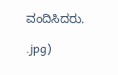ವಂದಿಸಿದರು.

.jpg)